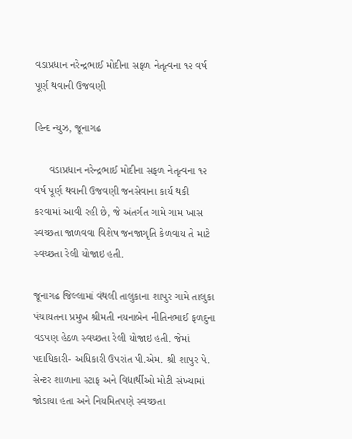વડાપ્રધાન નરેન્દ્રભાઈ મોદીના સફળ નેતૃત્વના ૧૨ વર્ષ પૂર્ણ થવાની ઉજવણી

હિન્દ ન્યુઝ, જૂનાગઢ

     વડાપ્રધાન નરેન્દ્રભાઈ મોદીના સફળ નેતૃત્વના ૧૨ વર્ષ પૂર્ણ થવાની ઉજવણી જનસેવાના કાર્ય થકી કરવામાં આવી રહી છે, જે અંતર્ગત ગામે ગામ ખાસ સ્વચ્છતા જાળવવા વિશેષ જનજાગૃતિ કેળવાય તે માટે સ્વચ્છતા રેલી યોજાઇ હતી.

જૂનાગઢ જિલ્લામાં વંથલી તાલુકાના શાપુર ગામે તાલુકા પંચાયતના પ્રમુખ શ્રીમતી નયનાબેન નીતિનભાઈ ફળદુના વડપણ હેઠળ સ્વચ્છતા રેલી યોજાઇ હતી. જેમાં પદાધિકારી- અધિકારી ઉપરાંત પી.એમ. શ્રી શાપુર પે. સેન્ટર શાળાના સ્ટાફ અને વિદ્યાર્થીઓ મોટી સંખ્યામાં જોડાયા હતા અને નિયમિતપણે સ્વચ્છતા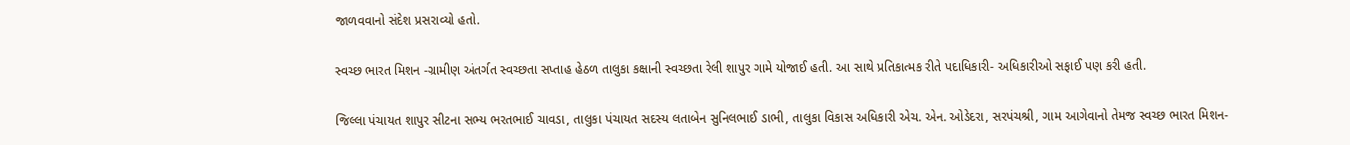જાળવવાનો સંદેશ પ્રસરાવ્યો હતો.

સ્વચ્છ ભારત મિશન -ગ્રામીણ અંતર્ગત સ્વચ્છતા સપ્તાહ હેઠળ તાલુકા કક્ષાની સ્વચ્છતા રેલી શાપુર ગામે યોજાઈ હતી. આ સાથે પ્રતિકાત્મક રીતે પદાધિકારી- અધિકારીઓ સફાઈ પણ કરી હતી.

જિલ્લા પંચાયત શાપુર સીટના સભ્ય ભરતભાઈ ચાવડા, તાલુકા પંચાયત સદસ્ય લતાબેન સુનિલભાઈ ડાભી, તાલુકા વિકાસ અધિકારી એચ. એન. ઓડેદરા, સરપંચશ્રી, ગામ આગેવાનો તેમજ સ્વચ્છ ભારત મિશન-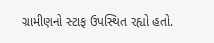ગ્રામીણનો સ્ટાફ ઉપસ્થિત રહ્યો હતો.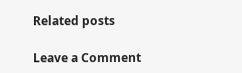Related posts

Leave a Comment